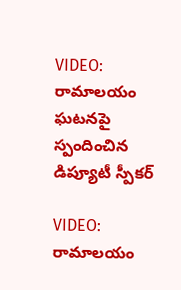VIDEO: రామాలయం ఘటనపై స్పందించిన డిప్యూటీ స్పీకర్

VIDEO: రామాలయం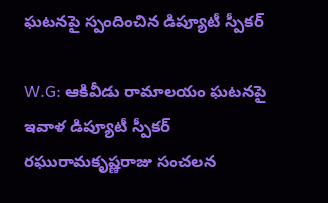ఘటనపై స్పందించిన డిప్యూటీ స్పీకర్

W.G: ఆకివీడు రామాలయం ఘటనపై ఇవాళ డిప్యూటీ స్పీకర్ రఘురామకృష్ణరాజు సంచలన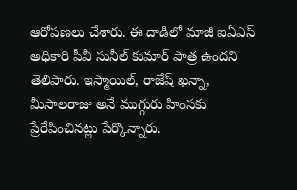ఆరోపణలు చేశారు. ఈ దాడిలో మాజీ ఐఏఎస్ అధికారి పీవీ సునీల్ కుమార్ పాత్ర ఉందని తెలిపారు. ఇస్మాయిల్, రాజేష్ ఖన్నా, మీసాలరాజు అనే ముగ్గురు హింసకు ప్రేరేపించినట్లు పేర్కొన్నారు.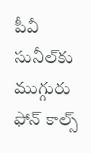పీవీ సునీల్‌కు ముగ్గురు ఫోన్ కాల్స్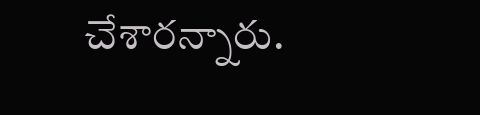చేశారన్నారు.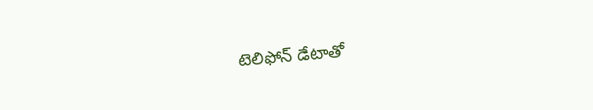టెలిఫోన్ డేటాతో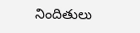నిందితులు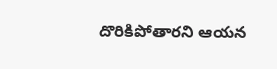దొరికిపోతారని ఆయన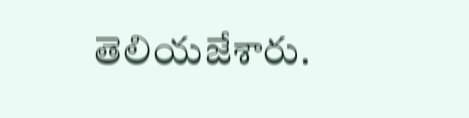తెలియజేశారు.